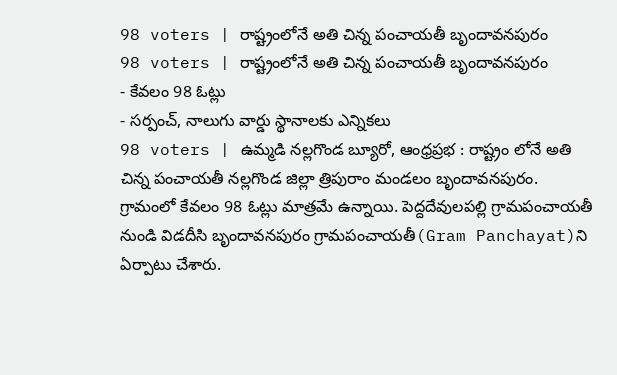98 voters | రాష్ట్రంలోనే అతి చిన్న పంచాయతీ బృందావనపురం
98 voters | రాష్ట్రంలోనే అతి చిన్న పంచాయతీ బృందావనపురం
- కేవలం 98 ఓట్లు
- సర్పంచ్, నాలుగు వార్డు స్థానాలకు ఎన్నికలు
98 voters | ఉమ్మడి నల్లగొండ బ్యూరో, ఆంధ్రప్రభ : రాష్ట్రం లోనే అతి చిన్న పంచాయతీ నల్లగొండ జిల్లా త్రిపురాం మండలం బృందావనపురం. గ్రామంలో కేవలం 98 ఓట్లు మాత్రమే ఉన్నాయి. పెద్దదేవులపల్లి గ్రామపంచాయతీ నుండి విడదీసి బృందావనపురం గ్రామపంచాయతీ(Gram Panchayat)ని ఏర్పాటు చేశారు.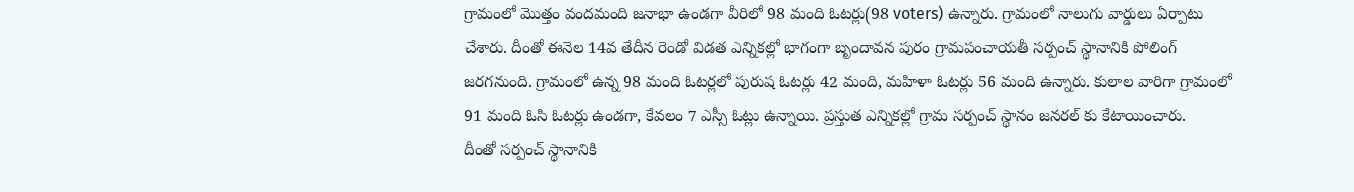గ్రామంలో మొత్తం వందమంది జనాభా ఉండగా వీరిలో 98 మంది ఓటర్లు(98 voters) ఉన్నారు. గ్రామంలో నాలుగు వార్డులు ఏర్పాటు చేశారు. దీంతో ఈనెల 14వ తేదీన రెండో విడత ఎన్నికల్లో భాగంగా బృందావన పురం గ్రామపంచాయతీ సర్పంచ్ స్థానానికి పోలింగ్ జరగనుంది. గ్రామంలో ఉన్న 98 మంది ఓటర్లలో పురుష ఓటర్లు 42 మంది, మహిళా ఓటర్లు 56 మంది ఉన్నారు. కులాల వారిగా గ్రామంలో 91 మంది ఓసి ఓటర్లు ఉండగా, కేవలం 7 ఎస్సీ ఓట్లు ఉన్నాయి. ప్రస్తుత ఎన్నికల్లో గ్రామ సర్పంచ్ స్థానం జనరల్ కు కేటాయించారు.
దీంతో సర్పంచ్ స్థానానికి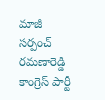మాజీ సర్పంచ్ రమణారెడ్డి కాంగ్రెస్ పార్టీ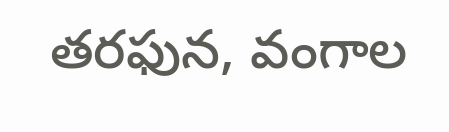తరఫున, వంగాల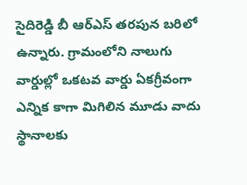సైదిరెడ్డి బీ ఆర్ఎస్ తరపున బరిలో ఉన్నారు. గ్రామంలోని నాలుగు వార్డుల్లో ఒకటవ వార్డు ఏకగ్రీవంగా ఎన్నిక కాగా మిగిలిన మూడు వాదు స్థానాలకు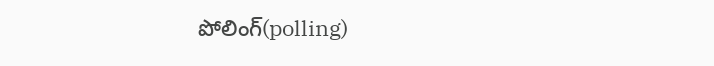పోలింగ్(polling)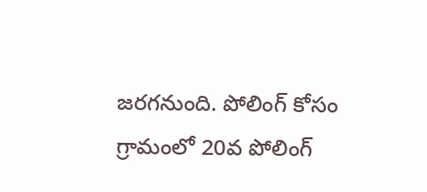జరగనుంది. పోలింగ్ కోసం గ్రామంలో 20వ పోలింగ్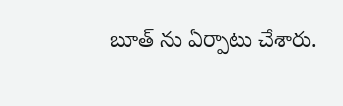బూత్ ను ఏర్పాటు చేశారు.